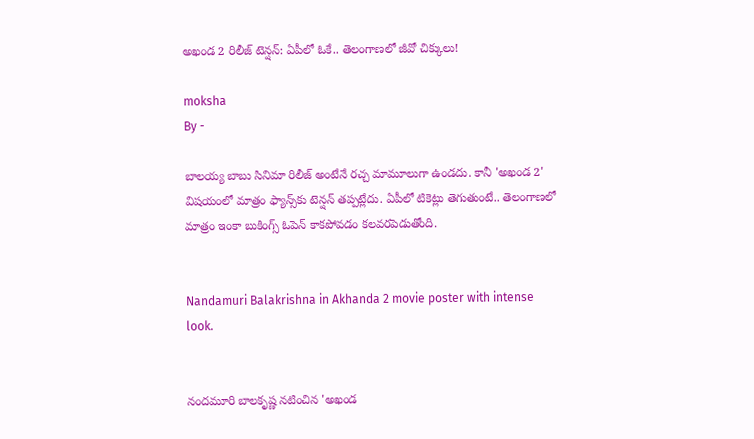అఖండ 2 రిలీజ్ టెన్షన్: ఏపీలో ఓకే.. తెలంగాణలో జీవో చిక్కులు!

moksha
By -

బాలయ్య బాబు సినిమా రిలీజ్ అంటేనే రచ్చ మామూలుగా ఉండదు. కానీ 'అఖండ 2' విషయంలో మాత్రం ఫ్యాన్స్‌కు టెన్షన్ తప్పట్లేదు. ఏపీలో టికెట్లు తెగుతుంటే.. తెలంగాణలో మాత్రం ఇంకా బుకింగ్స్ ఓపెన్ కాకపోవడం కలవరపెడుతోంది.


Nandamuri Balakrishna in Akhanda 2 movie poster with intense look.


నందమూరి బాలకృష్ణ నటించిన 'అఖండ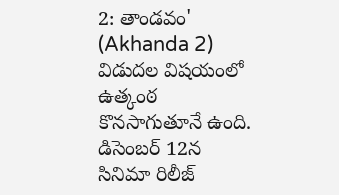2: తాండవం' (Akhanda 2) విడుదల విషయంలో ఉత్కంఠ కొనసాగుతూనే ఉంది. డిసెంబర్ 12న సినిమా రిలీజ్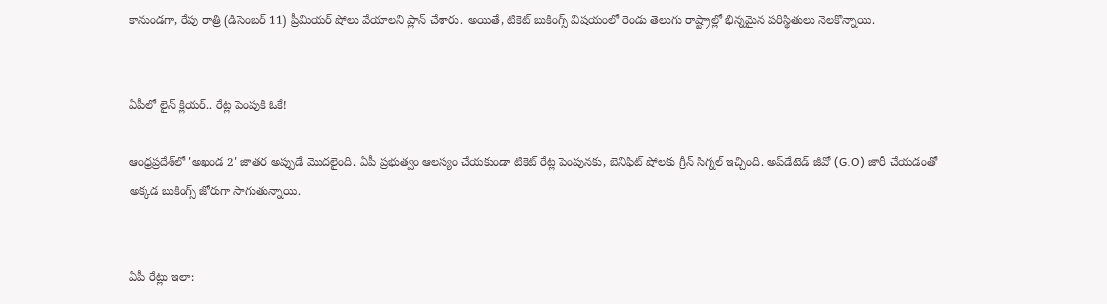కానుండగా, రేపు రాత్రి (డిసెంబర్ 11) ప్రీమియర్ షోలు వేయాలని ప్లాన్ చేశారు. అయితే, టికెట్ బుకింగ్స్ విషయంలో రెండు తెలుగు రాష్ట్రాల్లో భిన్నమైన పరిస్థితులు నెలకొన్నాయి.


ఏపీలో లైన్ క్లియర్.. రేట్ల పెంపుకి ఓకే!

ఆంధ్రప్రదేశ్‌లో 'అఖండ 2' జాతర అప్పుడే మొదలైంది. ఏపీ ప్రభుత్వం ఆలస్యం చేయకుండా టికెట్ రేట్ల పెంపునకు, బెనిఫిట్ షోలకు గ్రీన్ సిగ్నల్ ఇచ్చింది. అప్‌డేటెడ్ జీవో (G.O) జారీ చేయడంతో అక్కడ బుకింగ్స్ జోరుగా సాగుతున్నాయి.


ఏపీ రేట్లు ఇలా: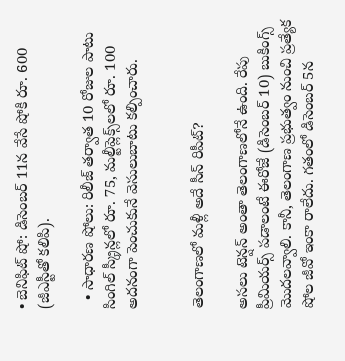• బెనిఫిట్ షో: డిసెంబర్ 11న వేసే షోకి రూ. 600 (జీఎస్టీతో కలిపి).

  • సాధారణ షోలు: రిలీజ్ తర్వాత 10 రోజుల పాటు సింగిల్ స్క్రీన్లలో రూ. 75, మల్టీప్లెక్స్‌లలో రూ. 100 అదనంగా పెంచుకునే వెసులుబాటు కల్పించారు.


తెలంగాణలో మళ్లీ అదే సీన్ రిపీట్?

అసలు టెన్షన్ అంతా తెలంగాణలోనే ఉంది. రేపు ప్రీమియర్స్ పడాలంటే ఈరోజే (డిసెంబర్ 10) బుకింగ్స్ మొదలవ్వాలి. కానీ, తెలంగాణ ప్రభుత్వం నుంచి ప్రత్యేక షోల జీవో ఇంకా రాలేదు. గతంలో డిసెంబర్ 5న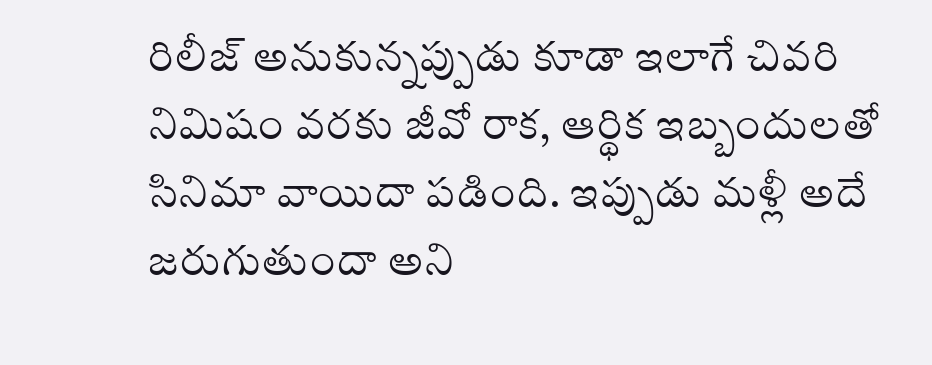రిలీజ్ అనుకున్నప్పుడు కూడా ఇలాగే చివరి నిమిషం వరకు జీవో రాక, ఆర్థిక ఇబ్బందులతో సినిమా వాయిదా పడింది. ఇప్పుడు మళ్లీ అదే జరుగుతుందా అని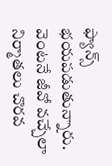ఫ్యాన్స్ భయపడుతున్నారు. వెంటనే జీవో వచ్చేలా నిర్మాతలు చొరవ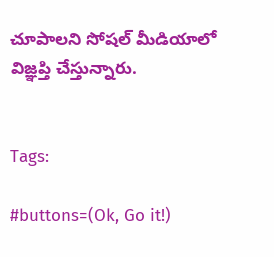చూపాలని సోషల్ మీడియాలో విజ్ఞప్తి చేస్తున్నారు.


Tags:

#buttons=(Ok, Go it!)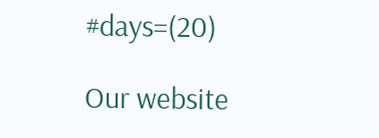#days=(20)

Our website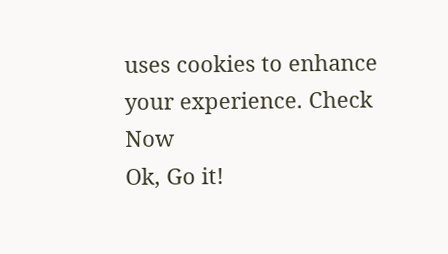uses cookies to enhance your experience. Check Now
Ok, Go it!